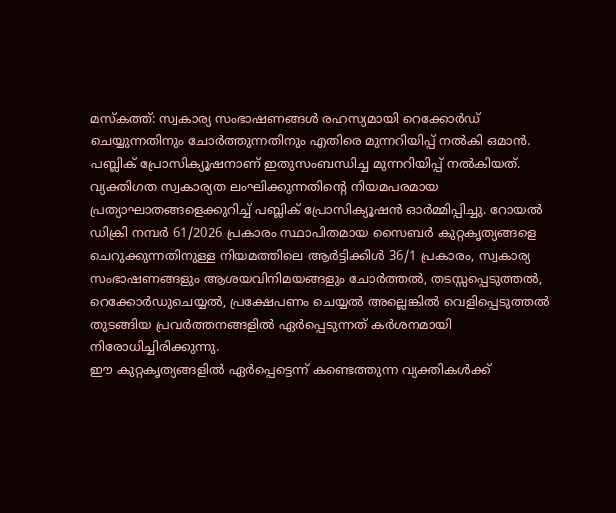മസ്കത്ത്: സ്വകാര്യ സംഭാഷണങ്ങൾ രഹസ്യമായി റെക്കോർഡ് ചെയ്യുന്നതിനും ചോർത്തുന്നതിനും എതിരെ മുന്നറിയിപ്പ് നൽകി ഒമാൻ. പബ്ലിക് പ്രോസിക്യൂഷനാണ് ഇതുസംബന്ധിച്ച മുന്നറിയിപ്പ് നൽകിയത്. വ്യക്തിഗത സ്വകാര്യത ലംഘിക്കുന്നതിന്റെ നിയമപരമായ പ്രത്യാഘാതങ്ങളെക്കുറിച്ച് പബ്ലിക് പ്രോസിക്യൂഷൻ ഓർമ്മിപ്പിച്ചു. റോയൽ ഡിക്രി നമ്പർ 61/2026 പ്രകാരം സ്ഥാപിതമായ സൈബർ കുറ്റകൃത്യങ്ങളെ ചെറുക്കുന്നതിനുള്ള നിയമത്തിലെ ആർട്ടിക്കിൾ 36/1 പ്രകാരം, സ്വകാര്യ സംഭാഷണങ്ങളും ആശയവിനിമയങ്ങളും ചോർത്തൽ, തടസ്സപ്പെടുത്തൽ, റെക്കോർഡുചെയ്യൽ, പ്രക്ഷേപണം ചെയ്യൽ അല്ലെങ്കിൽ വെളിപ്പെടുത്തൽ തുടങ്ങിയ പ്രവർത്തനങ്ങളിൽ ഏർപ്പെടുന്നത് കർശനമായി നിരോധിച്ചിരിക്കുന്നു.
ഈ കുറ്റകൃത്യങ്ങളിൽ ഏർപ്പെട്ടെന്ന് കണ്ടെത്തുന്ന വ്യക്തികൾക്ക്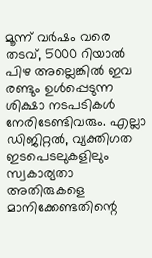മൂന്ന് വർഷം വരെ തടവ്, 5000 റിയാൽ പിഴ അല്ലെങ്കിൽ ഇവ രണ്ടും ഉൾപ്പെടുന്ന ശിക്ഷാ നടപടികൾ നേരിടേണ്ടിവരും. എല്ലാ ഡിജിറ്റൽ, വ്യക്തിഗത ഇടപെടലുകളിലും സ്വകാര്യതാ അതിരുകളെ മാനിക്കേണ്ടതിന്റെ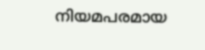നിയമപരമായ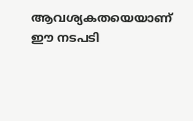ആവശ്യകതയെയാണ് ഈ നടപടി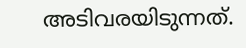അടിവരയിടുന്നത്.